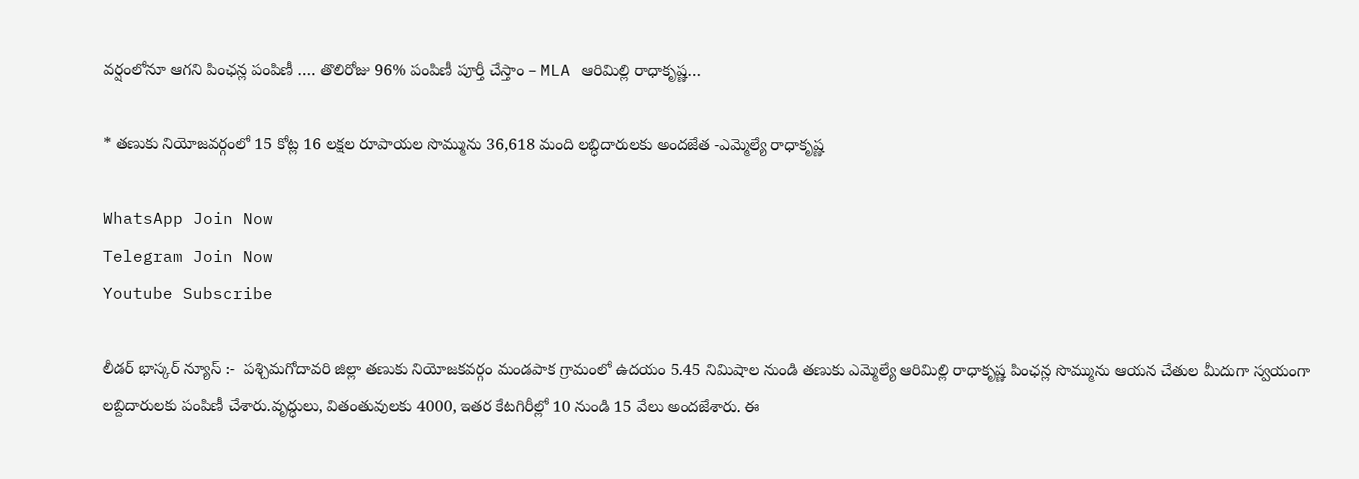వర్షంలోనూ ఆగని పింఛన్ల పంపిణీ …. తొలిరోజు 96% పంపిణీ పూర్తీ చేస్తాం – MLA ఆరిమిల్లి రాధాకృష్ణ…

* తణుకు నియోజవర్గంలో 15 కోట్ల 16 లక్షల రూపాయల సొమ్మును 36,618 మంది లబ్ధిదారులకు అందజేత -ఎమ్మెల్యే రాధాకృష్ణ

WhatsApp Join Now
Telegram Join Now
Youtube Subscribe

లీడర్ భాస్కర్ న్యూస్ :-  పశ్చిమగోదావరి జిల్లా తణుకు నియోజకవర్గం మండపాక గ్రామంలో ఉదయం 5.45 నిమిషాల నుండి తణుకు ఎమ్మెల్యే ఆరిమిల్లి రాధాకృష్ణ పింఛన్ల సొమ్మును ఆయన చేతుల మీదుగా స్వయంగా లబ్దిదారులకు పంపిణీ చేశారు.వృద్ధులు, వితంతువులకు 4000, ఇతర కేటగిరీల్లో 10 నుండి 15 వేలు అందజేశారు. ఈ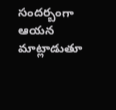సందర్బంగా ఆయన మాట్లాడుతూ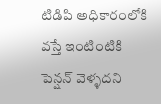టిడిపి అధికారంలోకి వస్తే ఇంటింటికి పెన్షన్ వెళ్ళదని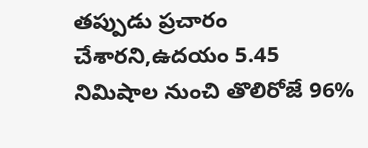తప్పుడు ప్రచారం చేశారని,ఉదయం 5.45 నిమిషాల నుంచి తొలిరోజే 96%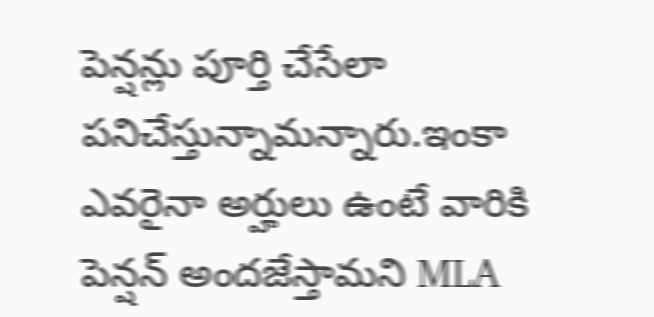పెన్షన్లు పూర్తి చేసేలా పనిచేస్తున్నామన్నారు.ఇంకా ఎవరైనా అర్హులు ఉంటే వారికి పెన్షన్ అందజేస్తామని MLA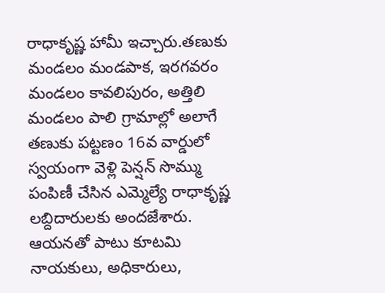రాధాకృష్ణ హామీ ఇచ్చారు.తణుకు మండలం మండపాక, ఇరగవరం మండలం కావలిపురం, అత్తిలి మండలం పాలి గ్రామాల్లో అలాగే తణుకు పట్టణం 16వ వార్డులో స్వయంగా వెళ్లి పెన్షన్ సొమ్ము పంపిణీ చేసిన ఎమ్మెల్యే రాధాకృష్ణ లబ్దిదారులకు అందజేశారు. ఆయనతో పాటు కూటమి నాయకులు, అధికారులు,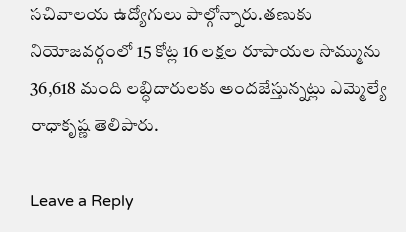సచివాలయ ఉద్యోగులు పాల్గోన్నారు.తణుకు నియోజవర్గంలో 15 కోట్ల 16 లక్షల రూపాయల సొమ్మును 36,618 మంది లబ్ధిదారులకు అందజేస్తున్నట్లు ఎమ్మెల్యే రాధాకృష్ణ తెలిపారు.

Leave a Reply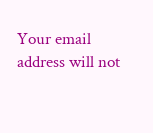Your email address will not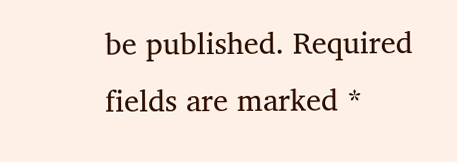be published. Required fields are marked *